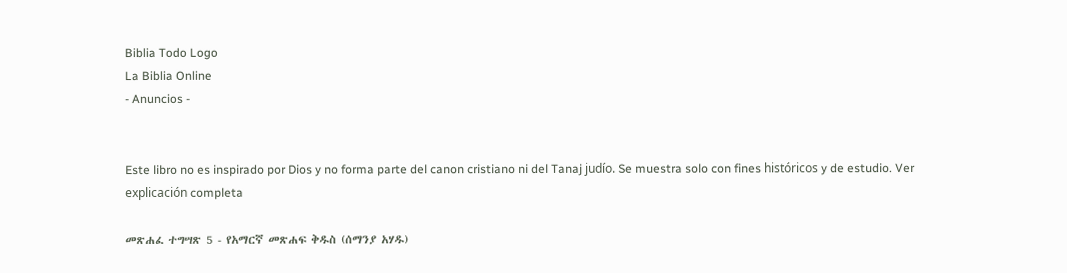Biblia Todo Logo
La Biblia Online
- Anuncios -


Este libro no es inspirado por Dios y no forma parte del canon cristiano ni del Tanaj judío. Se muestra solo con fines históricos y de estudio. Ver explicación completa

መጽሐፈ ተግሣጽ 5 - የአማርኛ መጽሐፍ ቅዱስ (ሰማንያ አሃዱ)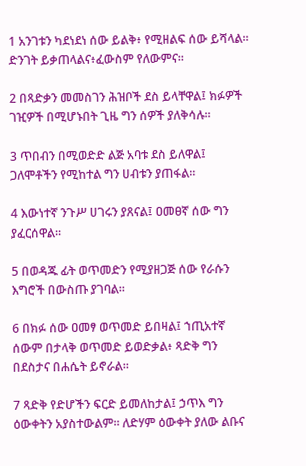1 አንገቱን ካደነደነ ሰው ይልቅ፥ የሚዘልፍ ሰው ይሻላል። ድንገት ይቃጠላልና፥ፈውስም የለውምና።

2 በጻድቃን መመስገን ሕዝቦች ደስ ይላቸዋል፤ ክፉዎች ገዢዎች በሚሆኑበት ጊዜ ግን ሰዎች ያለቅሳሉ።

3 ጥበብን በሚወድድ ልጅ አባቱ ደስ ይለዋል፤ ጋለሞቶችን የሚከተል ግን ሀብቱን ያጠፋል።

4 እውነተኛ ንጉሥ ሀገሩን ያጸናል፤ ዐመፀኛ ሰው ግን ያፈርሰዋል።

5 በወዳጁ ፊት ወጥመድን የሚያዘጋጅ ሰው የራሱን እግሮች በውስጡ ያገባል።

6 በክፉ ሰው ዐመፃ ወጥመድ ይበዛል፤ ኀጢአተኛ ሰውም በታላቅ ወጥመድ ይወድቃል፥ ጻድቅ ግን በደስታና በሐሴት ይኖራል።

7 ጻድቅ የድሆችን ፍርድ ይመለከታል፤ ኃጥእ ግን ዕውቀትን አያስተውልም። ለድሃም ዕውቀት ያለው ልቡና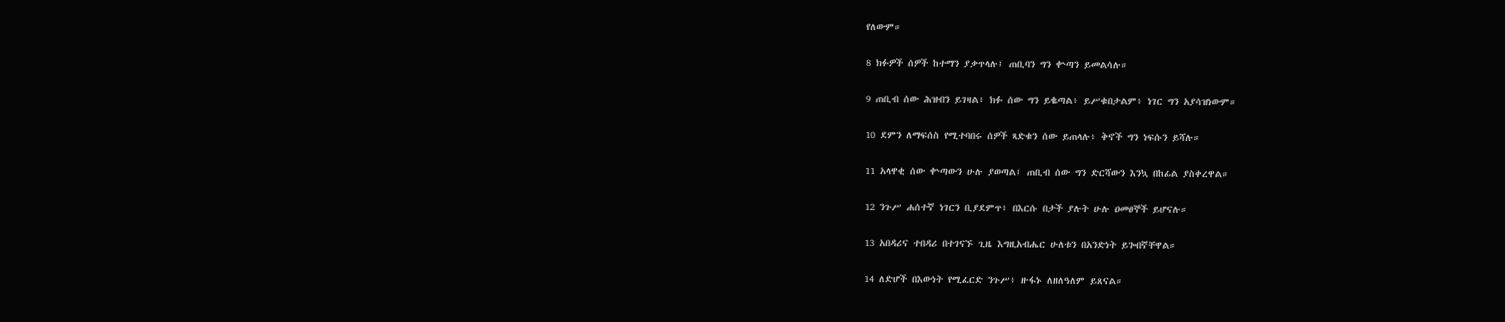የለውም።

8 ክፉዎች ሰዎች ከተማን ያቃጥላሉ፤ ጠቢባን ግን ቍጣን ይመልሳሉ።

9 ጠቢብ ሰው ሕዝብን ይገዛል፥ ክፉ ሰው ግን ይቈጣል፥ ይሥቁበታልም፥ ነገር ግን አያሳዝነውም።

10 ደምን ለማፍሰስ የሚተባበሩ ሰዎች ጻድቁን ሰው ይጠላሉ፥ ቅኖች ግን ነፍሱን ይሻሉ።

11 አላዋቂ ሰው ቍጣውን ሁሉ ያወጣል፤ ጠቢብ ሰው ግን ድርሻውን እንኳ በከፊል ያስቀረዋል።

12 ንጉሥ ሐሰተኛ ነገርን ቢያደምጥ፥ በእርሱ በታች ያሉት ሁሉ ዐመፀኞች ይሆናሉ።

13 አበዳሪና ተበዳሪ በተገናኙ ጊዜ እግዚአብሔር ሁለቱን በአንድነት ይጐበኛቸዋል።

14 ለድሆች በእውነት የሚፈርድ ንጉሥ፥ ዙፋኑ ለዘለዓለም ይጸናል።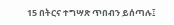15 በትርና ተግሣጽ ጥበብን ይሰጣሉ፤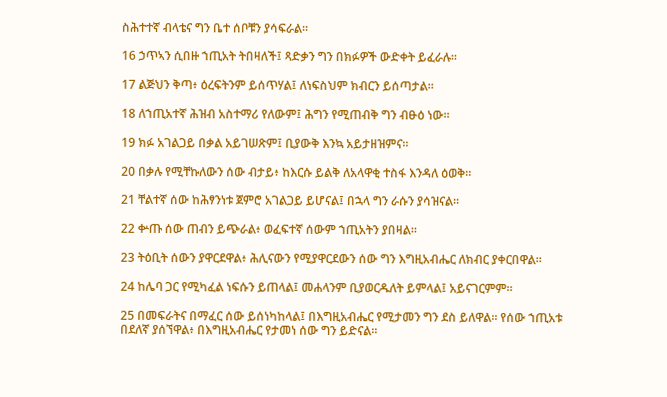ስሕተተኛ ብላቴና ግን ቤተ ሰቦቹን ያሳፍራል።

16 ኃጥኣን ሲበዙ ኀጢአት ትበዛለች፤ ጻድቃን ግን በክፉዎች ውድቀት ይፈራሉ።

17 ልጅህን ቅጣ፥ ዕረፍትንም ይሰጥሃል፤ ለነፍስህም ክብርን ይሰጣታል።

18 ለኀጢአተኛ ሕዝብ አስተማሪ የለውም፤ ሕግን የሚጠብቅ ግን ብፁዕ ነው።

19 ክፉ አገልጋይ በቃል አይገሠጽም፤ ቢያውቅ እንኳ አይታዘዝምና።

20 በቃሉ የሚቸኩለውን ሰው ብታይ፥ ከእርሱ ይልቅ ለአላዋቂ ተስፋ እንዳለ ዕወቅ።

21 ቸልተኛ ሰው ከሕፃንነቱ ጀምሮ አገልጋይ ይሆናል፤ በኋላ ግን ራሱን ያሳዝናል።

22 ቍጡ ሰው ጠብን ይጭራል፥ ወፈፍተኛ ሰውም ኀጢአትን ያበዛል።

23 ትዕቢት ሰውን ያዋርደዋል፥ ሕሊናውን የሚያዋርደውን ሰው ግን እግዚአብሔር ለክብር ያቀርበዋል።

24 ከሌባ ጋር የሚካፈል ነፍሱን ይጠላል፤ መሐላንም ቢያወርዱለት ይምላል፤ አይናገርምም።

25 በመፍራትና በማፈር ሰው ይሰነካከላል፤ በእግዚአብሔር የሚታመን ግን ደስ ይለዋል። የሰው ኀጢአቱ በደለኛ ያሰኘዋል፥ በእግዚአብሔር የታመነ ሰው ግን ይድናል።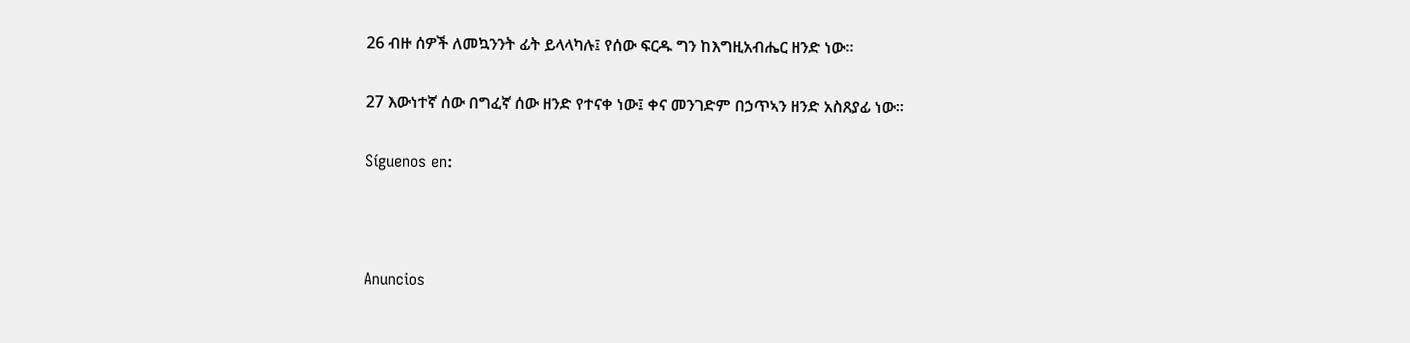26 ብዙ ሰዎች ለመኳንንት ፊት ይላላካሉ፤ የሰው ፍርዱ ግን ከእግዚአብሔር ዘንድ ነው።

27 እውነተኛ ሰው በግፈኛ ሰው ዘንድ የተናቀ ነው፤ ቀና መንገድም በኃጥኣን ዘንድ አስጸያፊ ነው።

Síguenos en:



Anuncios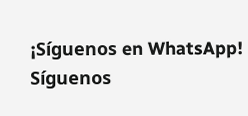¡Síguenos en WhatsApp! Síguenos